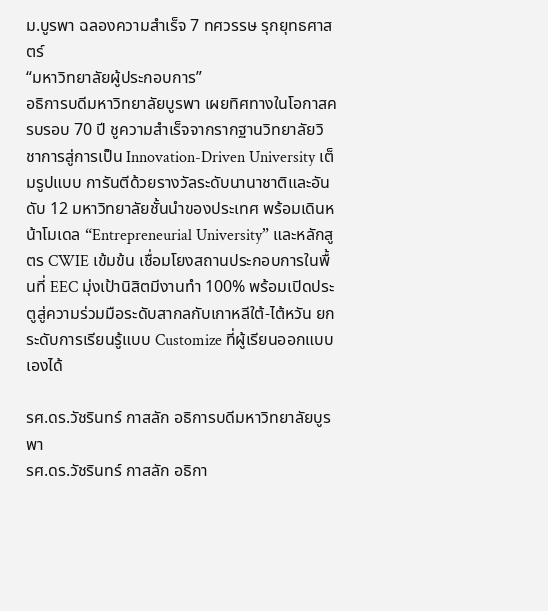ม.บูรพา ฉลองความสำเร็จ 7 ทศวรรษ รุกยุทธศาสตร์
“มหาวิทยาลัยผู้ประกอบการ”
อธิการบดีมหาวิทยาลัยบูรพา เผยทิศทางในโอกาสครบรอบ 70 ปี ชูความสำเร็จจากรากฐานวิทยาลัยวิชาการสู่การเป็น Innovation-Driven University เต็มรูปแบบ การันตีด้วยรางวัลระดับนานาชาติและอันดับ 12 มหาวิทยาลัยชั้นนำของประเทศ พร้อมเดินหน้าโมเดล “Entrepreneurial University” และหลักสูตร CWIE เข้มข้น เชื่อมโยงสถานประกอบการในพื้นที่ EEC มุ่งเป้านิสิตมีงานทำ 100% พร้อมเปิดประตูสู่ความร่วมมือระดับสากลกับเกาหลีใต้-ไต้หวัน ยกระดับการเรียนรู้แบบ Customize ที่ผู้เรียนออกแบบเองได้

รศ.ดร.วัชรินทร์ กาสลัก อธิการบดีมหาวิทยาลัยบูรพา
รศ.ดร.วัชรินทร์ กาสลัก อธิกา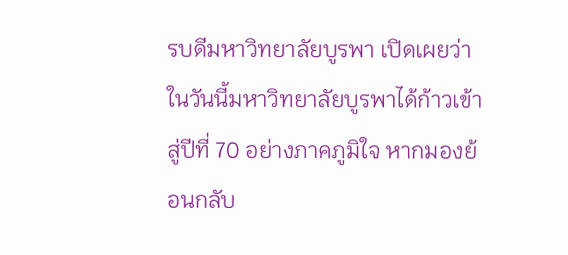รบดีมหาวิทยาลัยบูรพา เปิดเผยว่า ในวันนี้มหาวิทยาลัยบูรพาได้ก้าวเข้าสู่ปีที่ 70 อย่างภาคภูมิใจ หากมองย้อนกลับ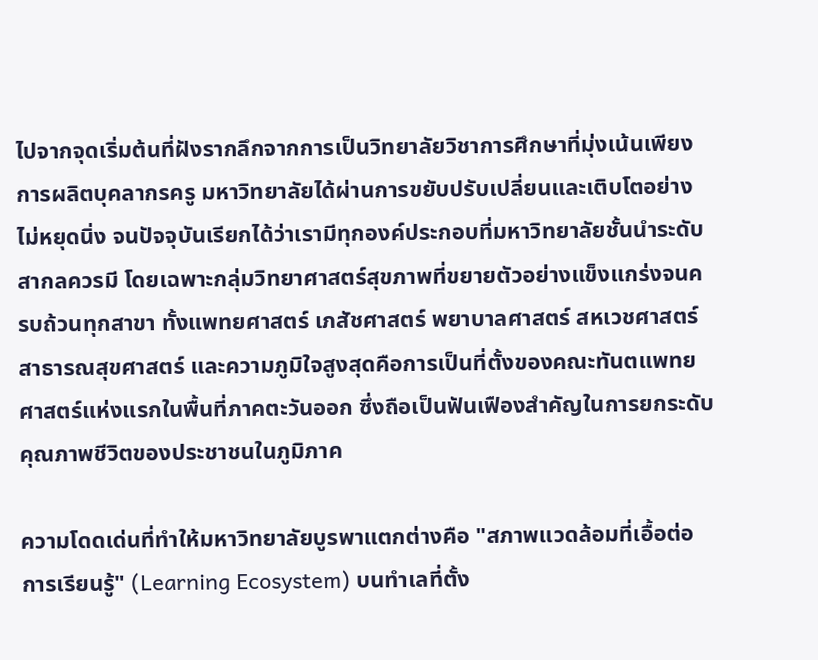ไปจากจุดเริ่มต้นที่ฝังรากลึกจากการเป็นวิทยาลัยวิชาการศึกษาที่มุ่งเน้นเพียงการผลิตบุคลากรครู มหาวิทยาลัยได้ผ่านการขยับปรับเปลี่ยนและเติบโตอย่างไม่หยุดนิ่ง จนปัจจุบันเรียกได้ว่าเรามีทุกองค์ประกอบที่มหาวิทยาลัยชั้นนำระดับสากลควรมี โดยเฉพาะกลุ่มวิทยาศาสตร์สุขภาพที่ขยายตัวอย่างแข็งแกร่งจนครบถ้วนทุกสาขา ทั้งแพทยศาสตร์ เภสัชศาสตร์ พยาบาลศาสตร์ สหเวชศาสตร์ สาธารณสุขศาสตร์ และความภูมิใจสูงสุดคือการเป็นที่ตั้งของคณะทันตแพทยศาสตร์แห่งแรกในพื้นที่ภาคตะวันออก ซึ่งถือเป็นฟันเฟืองสำคัญในการยกระดับคุณภาพชีวิตของประชาชนในภูมิภาค

ความโดดเด่นที่ทำให้มหาวิทยาลัยบูรพาแตกต่างคือ "สภาพแวดล้อมที่เอื้อต่อการเรียนรู้" (Learning Ecosystem) บนทำเลที่ตั้ง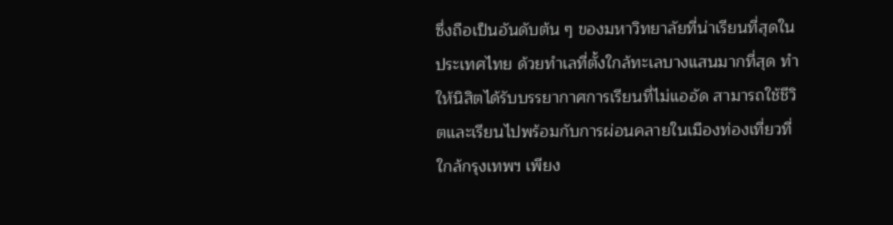ซึ่งถือเป็นอันดับต้น ๆ ของมหาวิทยาลัยที่น่าเรียนที่สุดในประเทศไทย ด้วยทำเลที่ตั้งใกล้ทะเลบางแสนมากที่สุด ทำให้นิสิตได้รับบรรยากาศการเรียนที่ไม่แออัด สามารถใช้ชีวิตและเรียนไปพร้อมกับการผ่อนคลายในเมืองท่องเที่ยวที่ใกล้กรุงเทพฯ เพียง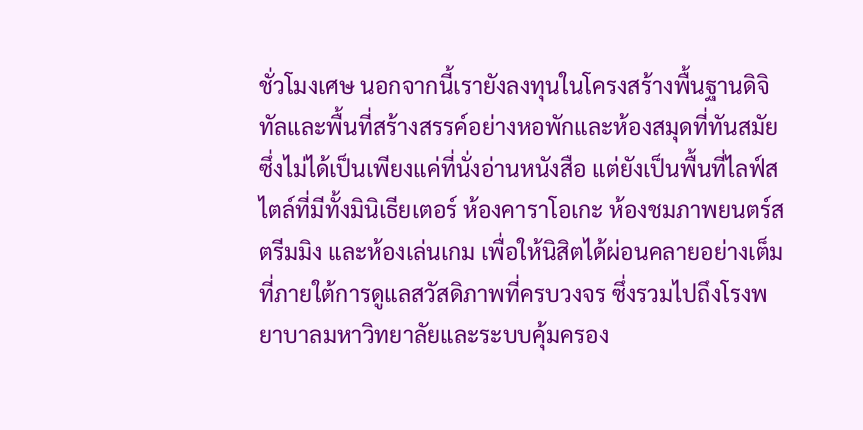ชั่วโมงเศษ นอกจากนี้เรายังลงทุนในโครงสร้างพื้นฐานดิจิทัลและพื้นที่สร้างสรรค์อย่างหอพักและห้องสมุดที่ทันสมัย ซึ่งไม่ได้เป็นเพียงแค่ที่นั่งอ่านหนังสือ แต่ยังเป็นพื้นที่ไลฟ์สไตล์ที่มีทั้งมินิเธียเตอร์ ห้องคาราโอเกะ ห้องชมภาพยนตร์สตรีมมิง และห้องเล่นเกม เพื่อให้นิสิตได้ผ่อนคลายอย่างเต็มที่ภายใต้การดูแลสวัสดิภาพที่ครบวงจร ซึ่งรวมไปถึงโรงพยาบาลมหาวิทยาลัยและระบบคุ้มครอง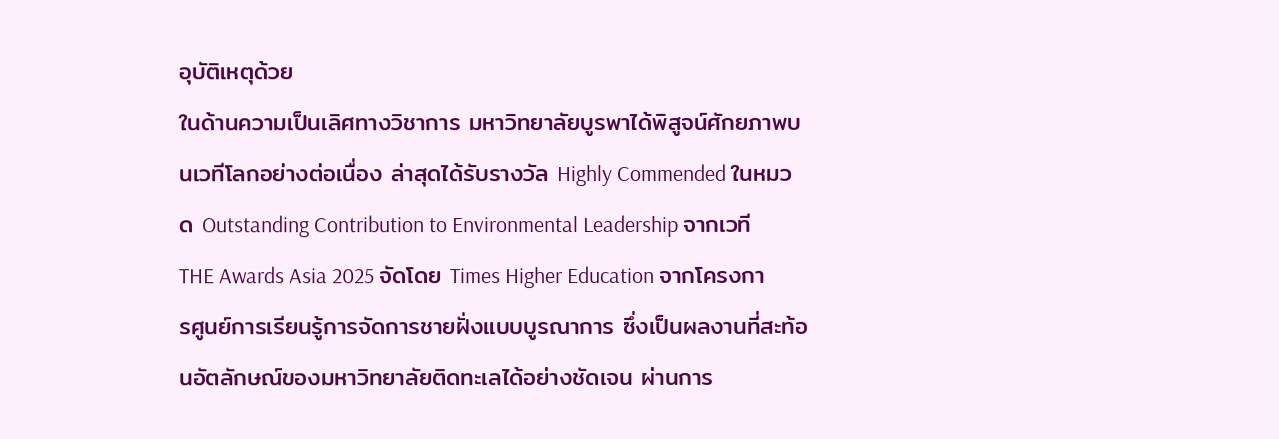อุบัติเหตุด้วย
ในด้านความเป็นเลิศทางวิชาการ มหาวิทยาลัยบูรพาได้พิสูจน์ศักยภาพบนเวทีโลกอย่างต่อเนื่อง ล่าสุดได้รับรางวัล Highly Commended ในหมวด Outstanding Contribution to Environmental Leadership จากเวที THE Awards Asia 2025 จัดโดย Times Higher Education จากโครงการศูนย์การเรียนรู้การจัดการชายฝั่งแบบบูรณาการ ซึ่งเป็นผลงานที่สะท้อนอัตลักษณ์ของมหาวิทยาลัยติดทะเลได้อย่างชัดเจน ผ่านการ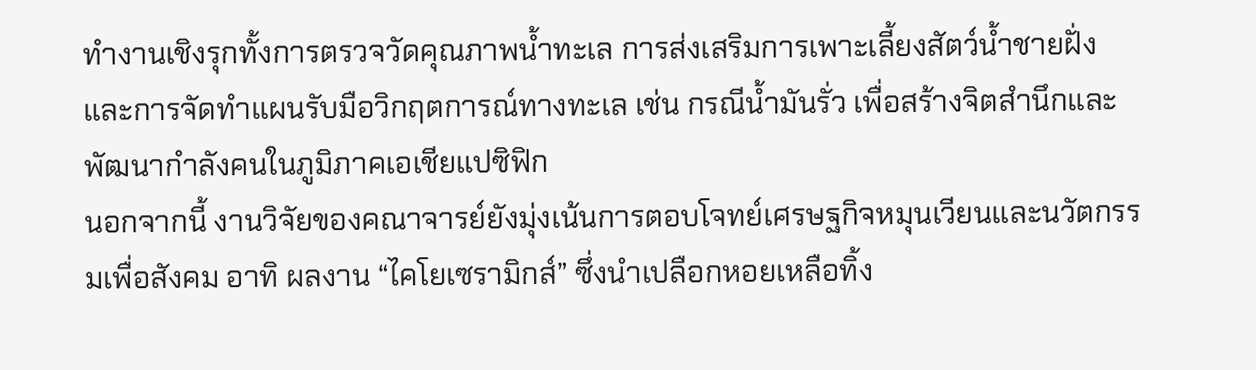ทำงานเชิงรุกทั้งการตรวจวัดคุณภาพน้ำทะเล การส่งเสริมการเพาะเลี้ยงสัตว์น้ำชายฝั่ง และการจัดทำแผนรับมือวิกฤตการณ์ทางทะเล เช่น กรณีน้ำมันรั่ว เพื่อสร้างจิตสำนึกและพัฒนากำลังคนในภูมิภาคเอเชียแปซิฟิก
นอกจากนี้ งานวิจัยของคณาจารย์ยังมุ่งเน้นการตอบโจทย์เศรษฐกิจหมุนเวียนและนวัตกรรมเพื่อสังคม อาทิ ผลงาน “ไคโยเซรามิกส์” ซึ่งนำเปลือกหอยเหลือทิ้ง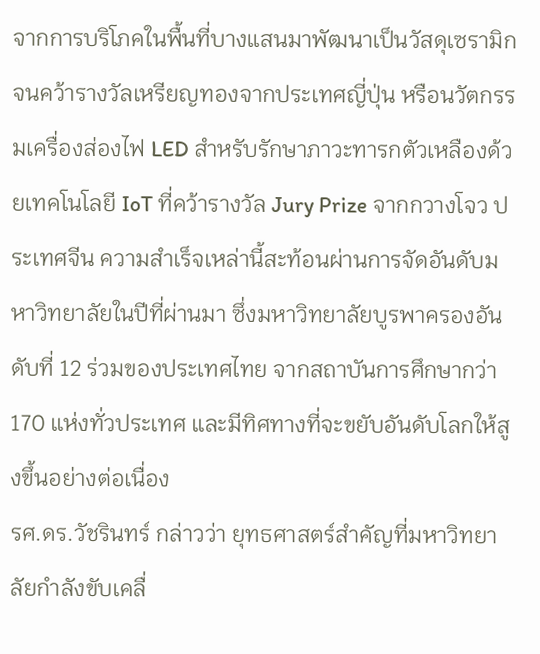จากการบริโภคในพื้นที่บางแสนมาพัฒนาเป็นวัสดุเซรามิกจนคว้ารางวัลเหรียญทองจากประเทศญี่ปุ่น หรือนวัตกรรมเครื่องส่องไฟ LED สำหรับรักษาภาวะทารกตัวเหลืองด้วยเทคโนโลยี IoT ที่คว้ารางวัล Jury Prize จากกวางโจว ประเทศจีน ความสำเร็จเหล่านี้สะท้อนผ่านการจัดอันดับมหาวิทยาลัยในปีที่ผ่านมา ซึ่งมหาวิทยาลัยบูรพาครองอันดับที่ 12 ร่วมของประเทศไทย จากสถาบันการศึกษากว่า 170 แห่งทั่วประเทศ และมีทิศทางที่จะขยับอันดับโลกให้สูงขึ้นอย่างต่อเนื่อง
รศ.ดร.วัชรินทร์ กล่าวว่า ยุทธศาสตร์สำคัญที่มหาวิทยาลัยกำลังขับเคลื่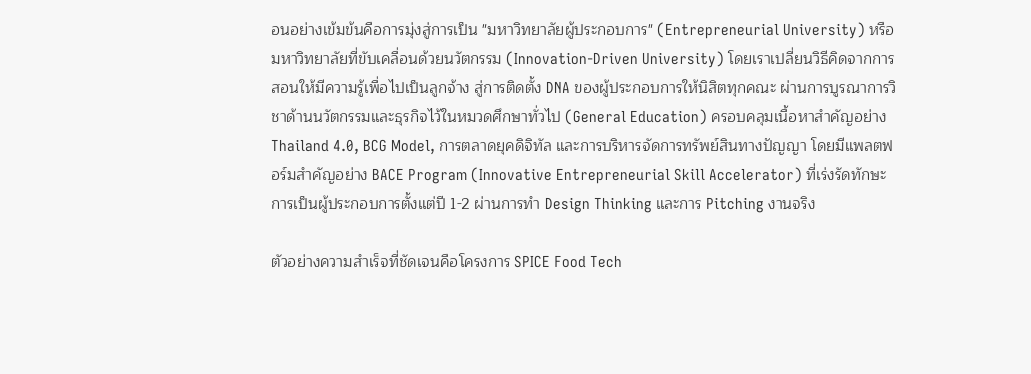อนอย่างเข้มข้นคือการมุ่งสู่การเป็น "มหาวิทยาลัยผู้ประกอบการ" (Entrepreneurial University) หรือมหาวิทยาลัยที่ขับเคลื่อนด้วยนวัตกรรม (Innovation-Driven University) โดยเราเปลี่ยนวิธีคิดจากการสอนให้มีความรู้เพื่อไปเป็นลูกจ้าง สู่การติดตั้ง DNA ของผู้ประกอบการให้นิสิตทุกคณะ ผ่านการบูรณาการวิชาด้านนวัตกรรมและธุรกิจไว้ในหมวดศึกษาทั่วไป (General Education) ครอบคลุมเนื้อหาสำคัญอย่าง Thailand 4.0, BCG Model, การตลาดยุคดิจิทัล และการบริหารจัดการทรัพย์สินทางปัญญา โดยมีแพลตฟอร์มสำคัญอย่าง BACE Program (Innovative Entrepreneurial Skill Accelerator) ที่เร่งรัดทักษะการเป็นผู้ประกอบการตั้งแต่ปี 1-2 ผ่านการทำ Design Thinking และการ Pitching งานจริง

ตัวอย่างความสำเร็จที่ชัดเจนคือโครงการ SPICE Food Tech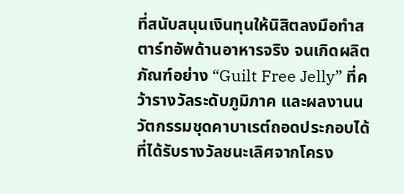ที่สนับสนุนเงินทุนให้นิสิตลงมือทำสตาร์ทอัพด้านอาหารจริง จนเกิดผลิตภัณฑ์อย่าง “Guilt Free Jelly” ที่คว้ารางวัลระดับภูมิภาค และผลงานนวัตกรรมชุดคาบาเรต์ถอดประกอบได้ที่ได้รับรางวัลชนะเลิศจากโครง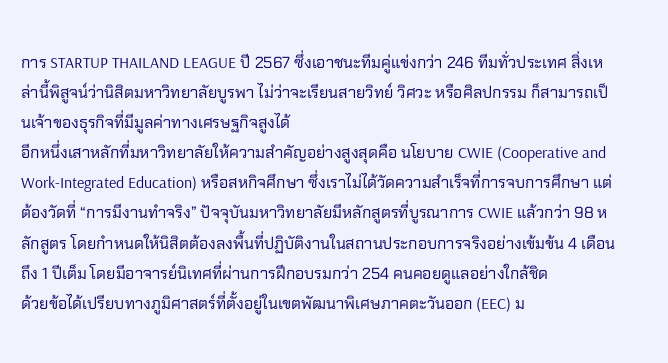การ STARTUP THAILAND LEAGUE ปี 2567 ซึ่งเอาชนะทีมคู่แข่งกว่า 246 ทีมทั่วประเทศ สิ่งเหล่านี้พิสูจน์ว่านิสิตมหาวิทยาลัยบูรพา ไม่ว่าจะเรียนสายวิทย์ วิศวะ หรือศิลปกรรม ก็สามารถเป็นเจ้าของธุรกิจที่มีมูลค่าทางเศรษฐกิจสูงได้
อีกหนึ่งเสาหลักที่มหาวิทยาลัยให้ความสำคัญอย่างสูงสุดคือ นโยบาย CWIE (Cooperative and Work-Integrated Education) หรือสหกิจศึกษา ซึ่งเราไม่ได้วัดความสำเร็จที่การจบการศึกษา แต่ต้องวัดที่ “การมีงานทำจริง” ปัจจุบันมหาวิทยาลัยมีหลักสูตรที่บูรณาการ CWIE แล้วกว่า 98 หลักสูตร โดยกำหนดให้นิสิตต้องลงพื้นที่ปฏิบัติงานในสถานประกอบการจริงอย่างเข้มข้น 4 เดือนถึง 1 ปีเต็ม โดยมีอาจารย์นิเทศที่ผ่านการฝึกอบรมกว่า 254 คนคอยดูแลอย่างใกล้ชิด
ด้วยข้อได้เปรียบทางภูมิศาสตร์ที่ตั้งอยู่ในเขตพัฒนาพิเศษภาคตะวันออก (EEC) ม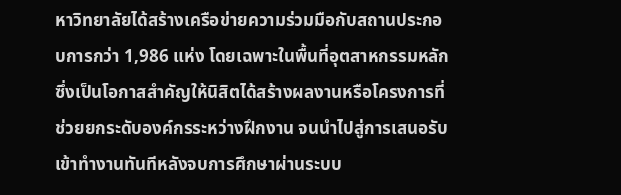หาวิทยาลัยได้สร้างเครือข่ายความร่วมมือกับสถานประกอบการกว่า 1,986 แห่ง โดยเฉพาะในพื้นที่อุตสาหกรรมหลัก ซึ่งเป็นโอกาสสำคัญให้นิสิตได้สร้างผลงานหรือโครงการที่ช่วยยกระดับองค์กรระหว่างฝึกงาน จนนำไปสู่การเสนอรับเข้าทำงานทันทีหลังจบการศึกษาผ่านระบบ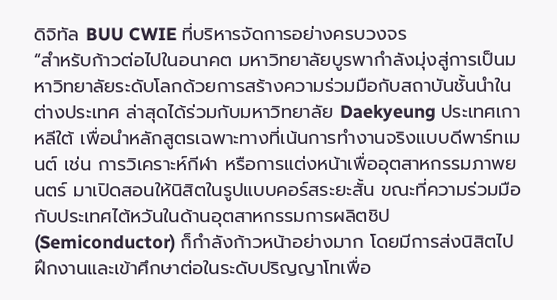ดิจิทัล BUU CWIE ที่บริหารจัดการอย่างครบวงจร
“สำหรับก้าวต่อไปในอนาคต มหาวิทยาลัยบูรพากำลังมุ่งสู่การเป็นมหาวิทยาลัยระดับโลกด้วยการสร้างความร่วมมือกับสถาบันชั้นนำในต่างประเทศ ล่าสุดได้ร่วมกับมหาวิทยาลัย Daekyeung ประเทศเกาหลีใต้ เพื่อนำหลักสูตรเฉพาะทางที่เน้นการทำงานจริงแบบดีพาร์ทเมนต์ เช่น การวิเคราะห์กีฬา หรือการแต่งหน้าเพื่ออุตสาหกรรมภาพยนตร์ มาเปิดสอนให้นิสิตในรูปแบบคอร์สระยะสั้น ขณะที่ความร่วมมือกับประเทศไต้หวันในด้านอุตสาหกรรมการผลิตชิป (Semiconductor) ก็กำลังก้าวหน้าอย่างมาก โดยมีการส่งนิสิตไปฝึกงานและเข้าศึกษาต่อในระดับปริญญาโทเพื่อ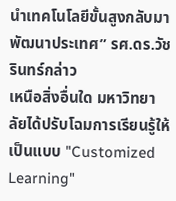นำเทคโนโลยีขั้นสูงกลับมาพัฒนาประเทศ” รศ.ดร.วัชรินทร์กล่าว
เหนือสิ่งอื่นใด มหาวิทยาลัยได้ปรับโฉมการเรียนรู้ให้เป็นแบบ "Customized Learning"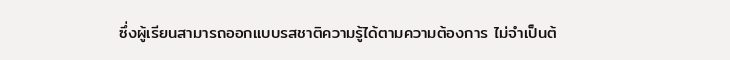ซึ่งผู้เรียนสามารถออกแบบรสชาติความรู้ได้ตามความต้องการ ไม่จำเป็นต้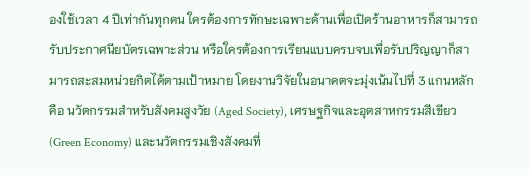องใช้เวลา 4 ปีเท่ากันทุกคน ใครต้องการทักษะเฉพาะด้านเพื่อเปิดร้านอาหารก็สามารถรับประกาศนียบัตรเฉพาะส่วน หรือใครต้องการเรียนแบบครบจบเพื่อรับปริญญาก็สามารถสะสมหน่วยกิตได้ตามเป้าหมาย โดยงานวิจัยในอนาคตจะมุ่งเน้นไปที่ 3 แกนหลัก คือ นวัตกรรมสำหรับสังคมสูงวัย (Aged Society), เศรษฐกิจและอุตสาหกรรมสีเขียว (Green Economy) และนวัตกรรมเชิงสังคมที่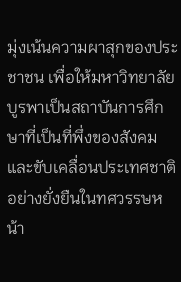มุ่งเน้นความผาสุกของประชาชน เพื่อให้มหาวิทยาลัยบูรพาเป็นสถาบันการศึกษาที่เป็นที่พึ่งของสังคมและขับเคลื่อนประเทศชาติอย่างยั่งยืนในทศวรรษหน้า